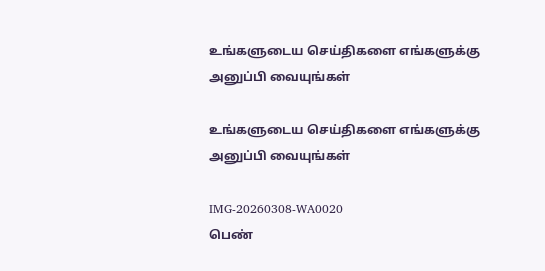உங்களுடைய செய்திகளை எங்களுக்கு அனுப்பி வையுங்கள்

உங்களுடைய செய்திகளை எங்களுக்கு அனுப்பி வையுங்கள்

IMG-20260308-WA0020
பெண்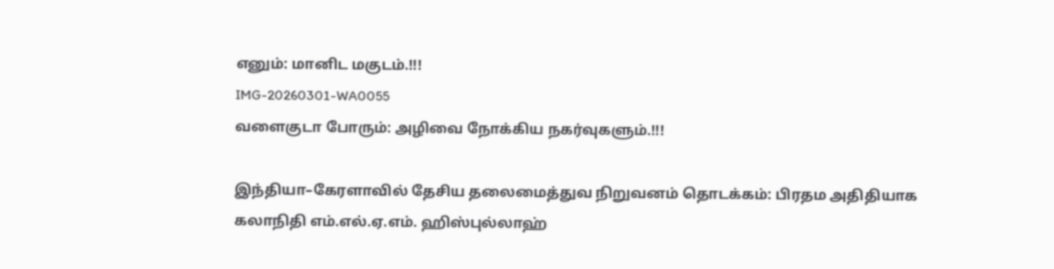எனும்: மானிட மகுடம்.!!!
IMG-20260301-WA0055
வளைகுடா போரும்: அழிவை நோக்கிய நகர்வுகளும்.!!!

இந்தியா–கேரளாவில் தேசிய தலைமைத்துவ நிறுவனம் தொடக்கம்: பிரதம அதிதியாக கலாநிதி எம்.எல்.ஏ.எம். ஹிஸ்புல்லாஹ்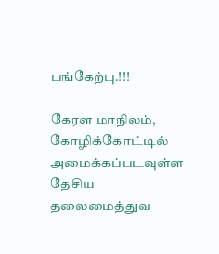பங்கேற்பு.!!!

கேரள மாநிலம், கோழிக்கோட்டில் அமைக்கப்படவுள்ள தேசிய தலைமைத்துவ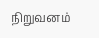நிறுவனம்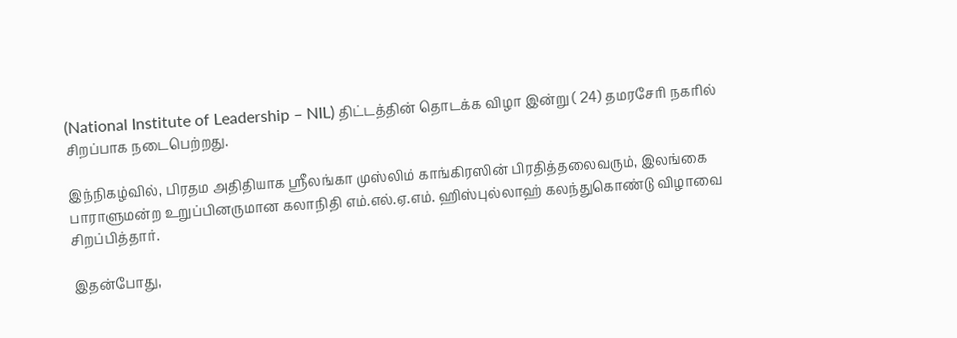(National Institute of Leadership – NIL) திட்டத்தின் தொடக்க விழா இன்று ( 24) தமரசேரி நகரில் சிறப்பாக நடைபெற்றது.

இந்நிகழ்வில், பிரதம அதிதியாக ஸ்ரீலங்கா முஸ்லிம் காங்கிரஸின் பிரதித்தலைவரும், இலங்கை பாராளுமன்ற உறுப்பினருமான கலாநிதி எம்.எல்.ஏ.எம். ஹிஸ்புல்லாஹ் கலந்துகொண்டு விழாவை சிறப்பித்தார்.

இதன்போது,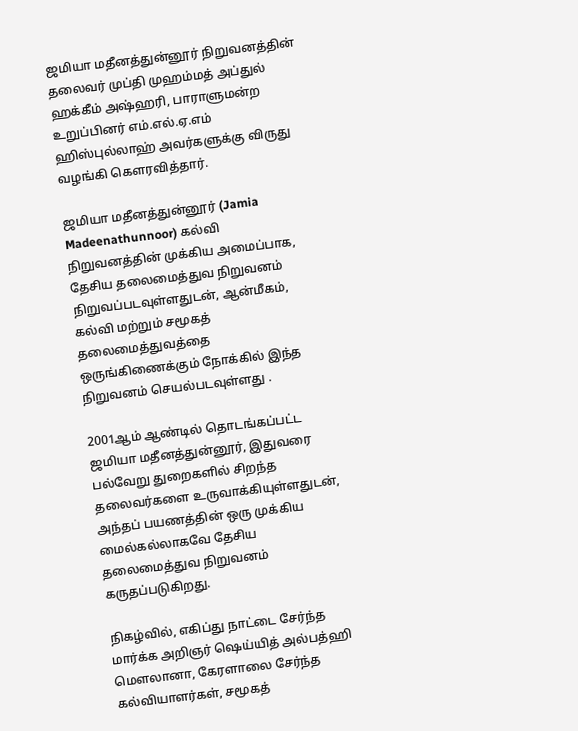ஜமியா மதீனத்துன்னூர் நிறுவனத்தின் தலைவர் முப்தி முஹம்மத் அப்துல் ஹக்கீம் அஷ்ஹரி, பாராளுமன்ற உறுப்பினர் எம்.எல்.ஏ.எம் ஹிஸ்புல்லாஹ் அவர்களுக்கு விருது வழங்கி கௌரவித்தார்.

ஜமியா மதீனத்துன்னூர் (Jamia Madeenathunnoor) கல்வி நிறுவனத்தின் முக்கிய அமைப்பாக, தேசிய தலைமைத்துவ நிறுவனம் நிறுவப்படவுள்ளதுடன், ஆன்மீகம், கல்வி மற்றும் சமூகத் தலைமைத்துவத்தை ஒருங்கிணைக்கும் நோக்கில் இந்த நிறுவனம் செயல்படவுள்ளது .

2001ஆம் ஆண்டில் தொடங்கப்பட்ட ஜமியா மதீனத்துன்னூர், இதுவரை பல்வேறு துறைகளில் சிறந்த தலைவர்களை உருவாக்கியுள்ளதுடன், அந்தப் பயணத்தின் ஒரு முக்கிய மைல்கல்லாகவே தேசிய தலைமைத்துவ நிறுவனம் கருதப்படுகிறது.

நிகழ்வில், எகிப்து நாட்டை சேர்ந்த மார்க்க அறிஞர் ஷெய்யித் அல்பத்ஹி மௌலானா, கேரளாலை சேர்ந்த கல்வியாளர்கள், சமூகத்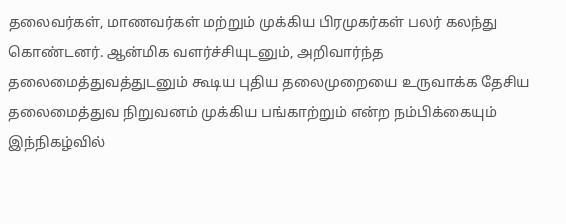தலைவர்கள், மாணவர்கள் மற்றும் முக்கிய பிரமுகர்கள் பலர் கலந்து கொண்டனர். ஆன்மிக வளர்ச்சியுடனும், அறிவார்ந்த தலைமைத்துவத்துடனும் கூடிய புதிய தலைமுறையை உருவாக்க தேசிய தலைமைத்துவ நிறுவனம் முக்கிய பங்காற்றும் என்ற நம்பிக்கையும் இந்நிகழ்வில்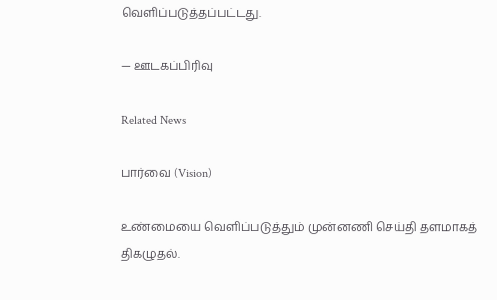வெளிப்படுத்தப்பட்டது.

— ஊடகப்பிரிவு

Related News

பார்வை (Vision)

உண்மையை வெளிப்படுத்தும் முன்னணி செய்தி தளமாகத் திகழுதல்.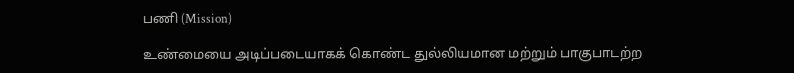பணி (Mission)

உண்மையை அடிப்படையாகக் கொண்ட துல்லியமான மற்றும் பாகுபாடற்ற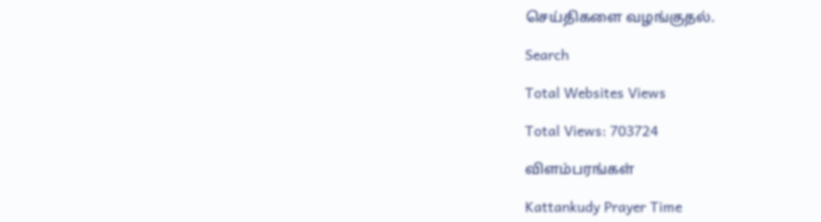செய்திகளை வழங்குதல்.

Search

Total Websites Views

Total Views: 703724

விளம்பரங்கள்

Kattankudy Prayer Time